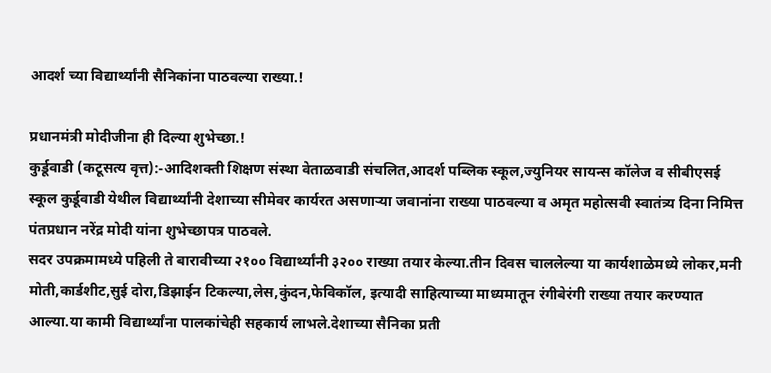आदर्श च्या विद्यार्थ्यांनी सैनिकांना पाठवल्या राख्या.!

प्रधानमंत्री मोदीजीना ही दिल्या शुभेच्छा.!
कुर्डूवाडी (कटूसत्य वृत्त):-आदिशक्ती शिक्षण संस्था वेताळवाडी संचलित,आदर्श पब्लिक स्कूल,ज्युनियर सायन्स कॉलेज व सीबीएसई स्कूल कुर्डूवाडी येथील विद्यार्थ्यांनी देशाच्या सीमेवर कार्यरत असणाऱ्या जवानांना राख्या पाठवल्या व अमृत महोत्सवी स्वातंत्र्य दिना निमित्त पंतप्रधान नरेंद्र मोदी यांना शुभेच्छापत्र पाठवले.
सदर उपक्रमामध्ये पहिली ते बारावीच्या २१०० विद्यार्थ्यांनी ३२०० राख्या तयार केल्या.तीन दिवस चाललेल्या या कार्यशाळेमध्ये लोकर,मनी मोती,कार्डशीट,सुई दोरा,डिझाईन टिकल्या,लेस,कुंदन,फेविकॉल, इत्यादी साहित्याच्या माध्यमातून रंगीबेरंगी राख्या तयार करण्यात आल्या.या कामी विद्यार्थ्यांना पालकांचेही सहकार्य लाभले.देशाच्या सैनिका प्रती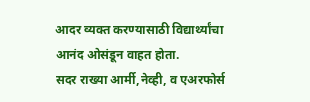आदर व्यक्त करण्यासाठी विद्यार्थ्यांचा आनंद ओसंडून वाहत होता.
सदर राख्या आर्मी,नेव्ही, व एअरफोर्स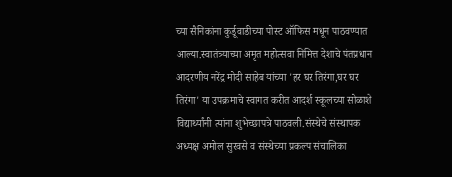च्या सैनिकांना कुर्डूवाडीच्या पोस्ट ऑफिस मधून पाठवण्यात आल्या.स्वातंत्र्याच्या अमृत महोत्सवा निमित्त देशाचे पंतप्रधान आदरणीय नरेंद्र मोदी साहेब यांच्या 'हर घर तिरंगा,घर घर तिरंगा' या उपक्रमाचे स्वागत करीत आदर्श स्कूलच्या सोळाशे विद्यार्थ्यांनी त्यांना शुभेच्छापत्रे पाठवली.संस्थेचे संस्थापक अध्यक्ष अमोल सुरवसे व संस्थेच्या प्रकल्प संचालिका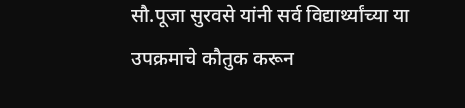सौ.पूजा सुरवसे यांनी सर्व विद्यार्थ्यांच्या या उपक्रमाचे कौतुक करून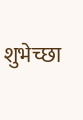शुभेच्छा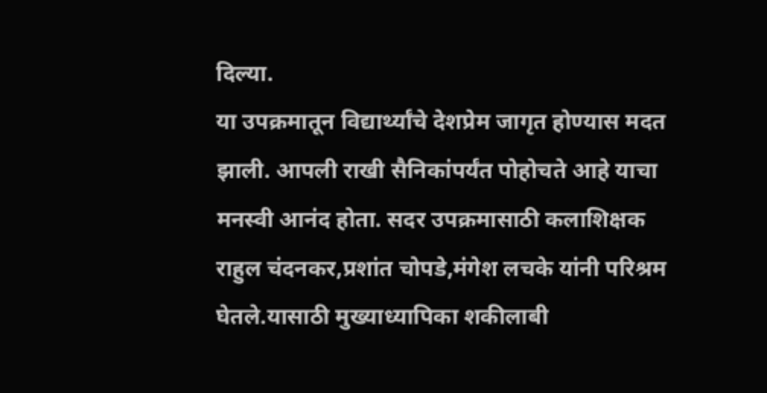दिल्या.
या उपक्रमातून विद्यार्थ्यांचे देशप्रेम जागृत होण्यास मदत झाली. आपली राखी सैनिकांपर्यंत पोहोचते आहे याचा मनस्वी आनंद होता. सदर उपक्रमासाठी कलाशिक्षक राहुल चंदनकर,प्रशांत चोपडे,मंगेश लचके यांनी परिश्रम घेतले.यासाठी मुख्याध्यापिका शकीलाबी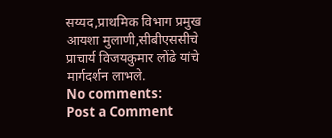सय्यद,प्राथमिक विभाग प्रमुख आयशा मुलाणी,सीबीएससीचे प्राचार्य विजयकुमार लोंढे यांचे मार्गदर्शन लाभले.
No comments:
Post a Comment